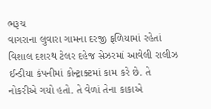ભરૂચ
વાગરાના લુવારા ગામના દરજી ફળિયામાં રહેતાં વિશાલ દશરથ ટેલર દહેજ સેઝરમાં આવેલી રાલીઝ ઈન્ડીયા કંપનીમાં કોન્ટ્રાક્ટમાં કામ કરે છે. તે નોકરીએ ગયો હતો. તે વેળાં તેના કાકાએ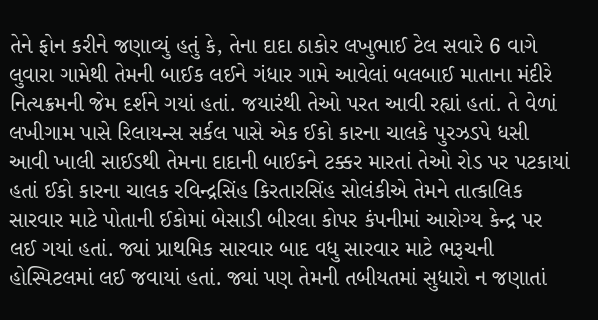તેને ફોન કરીને જણાવ્યું હતું કે, તેના દાદા ઠાકોર લખુભાઈ ટેલ સવારે 6 વાગે લુવારા ગામેથી તેમની બાઈક લઈને ગંધાર ગામે આવેલાં બલબાઈ માતાના મંદીરે નિત્યક્રમની જેમ દર્શને ગયાં હતાં. જયારંથી તેઓ પરત આવી રહ્યાં હતાં. તે વેળાં લખીગામ પાસે રિલાયન્સ સર્કલ પાસે એક ઈકો કારના ચાલકે પુરઝડપે ધસી આવી ખાલી સાઈડથી તેમના દાદાની બાઈકને ટક્કર મારતાં તેઓ રોડ પર પટકાયાં હતાં ઈકો કારના ચાલક રવિન્દ્રસિંહ કિરતારસિંહ સોલંકીએ તેમને તાત્કાલિક સારવાર માટે પોતાની ઈકોમાં બેસાડી બીરલા કોપર કંપનીમાં આરોગ્ય કેન્દ્ર પર લઈ ગયાં હતાં. જ્યાં પ્રાથમિક સારવાર બાદ વધુ સારવાર માટે ભરૂચની હોસ્પિટલમાં લઈ જવાયાં હતાં. જ્યાં પણ તેમની તબીયતમાં સુધારો ન જણાતાં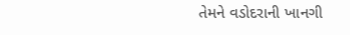તેમને વડોદરાની ખાનગી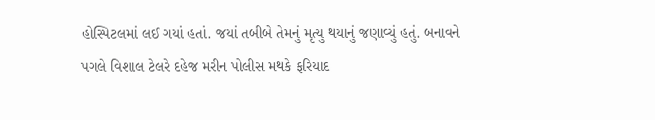હોસ્પિટલમાં લઈ ગયાં હતાં. જયાં તબીબે તેમનું મૃત્યુ થયાનું જણાવ્યું હતું. બનાવને પગલે વિશાલ ટેલરે દહેજ મરીન પોલીસ મથકે ફરિયાદ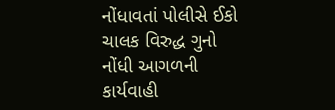નોંધાવતાં પોલીસે ઈકો ચાલક વિરુદ્ધ ગુનો નોંધી આગળની કાર્યવાહી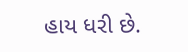હાય ધરી છે.